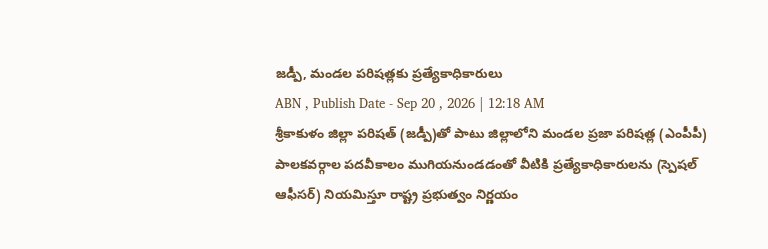జడ్పీ, మండల పరిషత్లకు ప్రత్యేకాధికారులు
ABN , Publish Date - Sep 20 , 2026 | 12:18 AM
శ్రీకాకుళం జిల్లా పరిషత్ (జడ్పీ)తో పాటు జిల్లాలోని మండల ప్రజా పరిషత్ల (ఎంపీపీ) పాలకవర్గాల పదవీకాలం ముగియనుండడంతో వీటికి ప్రత్యేకాధికారులను (స్పెషల్ ఆఫీసర్) నియమిస్తూ రాష్ట్ర ప్రభుత్వం నిర్ణయం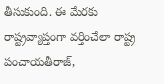తీసుకుంది. ఈ మేరకు రాష్ట్రవ్యాప్తంగా వర్తించేలా రాష్ట్ర పంచాయతీరాజ్,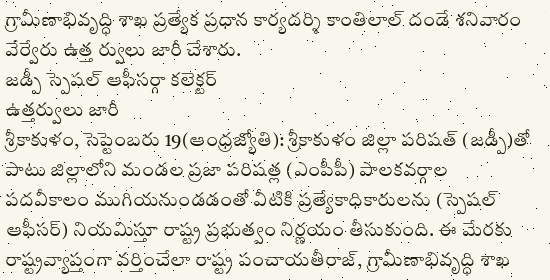గ్రామీణాభివృద్ధి శాఖ ప్రత్యేక ప్రధాన కార్యదర్శి కాంతిలాల్ దండే శనివారం వేర్వేరు ఉత్త ర్వులు జారీ చేశారు.
జడ్పీ స్పెషల్ ఆఫీసర్గా కలెక్టర్
ఉత్తర్వులు జారీ
శ్రీకాకుళం, సెప్టెంబరు 19(ఆంధ్రజ్యోతి): శ్రీకాకుళం జిల్లా పరిషత్ (జడ్పీ)తో పాటు జిల్లాలోని మండల ప్రజా పరిషత్ల (ఎంపీపీ) పాలకవర్గాల పదవీకాలం ముగియనుండడంతో వీటికి ప్రత్యేకాధికారులను (స్పెషల్ ఆఫీసర్) నియమిస్తూ రాష్ట్ర ప్రభుత్వం నిర్ణయం తీసుకుంది. ఈ మేరకు రాష్ట్రవ్యాప్తంగా వర్తించేలా రాష్ట్ర పంచాయతీరాజ్, గ్రామీణాభివృద్ధి శాఖ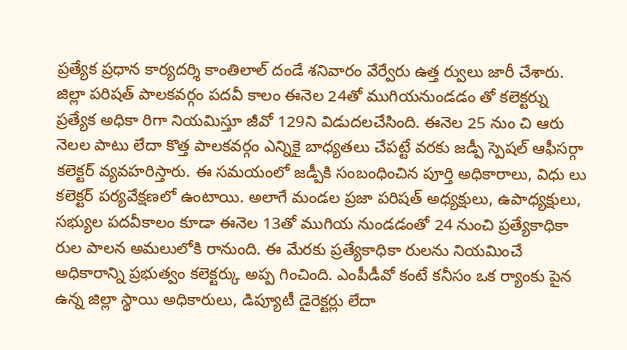ప్రత్యేక ప్రధాన కార్యదర్శి కాంతిలాల్ దండే శనివారం వేర్వేరు ఉత్త ర్వులు జారీ చేశారు. జిల్లా పరిషత్ పాలకవర్గం పదవీ కాలం ఈనెల 24తో ముగియనుండడం తో కలెక్టర్ను ప్రత్యేక అధికా రిగా నియమిస్తూ జీవో 129ని విడుదలచేసింది. ఈనెల 25 నుం చి ఆరు నెలల పాటు లేదా కొత్త పాలకవర్గం ఎన్నికై బాధ్యతలు చేపట్టే వరకు జడ్పీ స్పెషల్ ఆఫీసర్గా కలెక్టర్ వ్యవహరిస్తారు. ఈ సమయంలో జడ్పీకి సంబంధించిన పూర్తి అధికారాలు, విధు లు కలెక్టర్ పర్యవేక్షణలో ఉంటాయి. అలాగే మండల ప్రజా పరిషత్ అధ్యక్షులు, ఉపాధ్యక్షులు, సభ్యుల పదవీకాలం కూడా ఈనెల 13తో ముగియ నుండడంతో 24 నుంచి ప్రత్యేకాధికా రుల పాలన అమలులోకి రానుంది. ఈ మేరకు ప్రత్యేకాధికా రులను నియమించే అధికారాన్ని ప్రభుత్వం కలెక్టర్కు అప్ప గించింది. ఎంపీడీవో కంటే కనీసం ఒక ర్యాంకు పైన ఉన్న జిల్లా స్థాయి అధికారులు, డిప్యూటీ డైరెక్టర్లు లేదా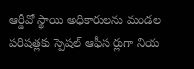ఆర్డీవో స్థాయి అధికారులను మండల పరిషత్లకు స్పెషల్ ఆఫీస ర్లుగా నియ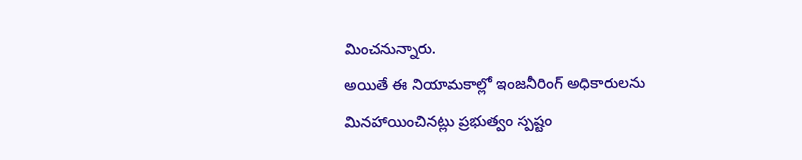మించనున్నారు.
అయితే ఈ నియామకాల్లో ఇంజనీరింగ్ అధికారులను మినహాయించినట్లు ప్రభుత్వం స్పష్టం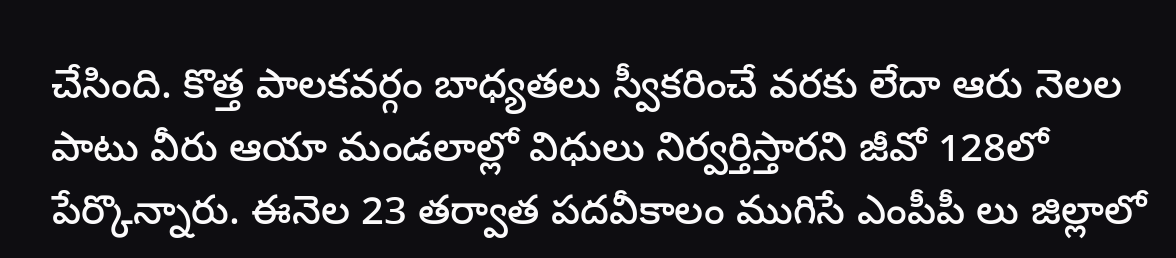చేసింది. కొత్త పాలకవర్గం బాధ్యతలు స్వీకరించే వరకు లేదా ఆరు నెలల పాటు వీరు ఆయా మండలాల్లో విధులు నిర్వర్తిస్తారని జీవో 128లో పేర్కొన్నారు. ఈనెల 23 తర్వాత పదవీకాలం ముగిసే ఎంపీపీ లు జిల్లాలో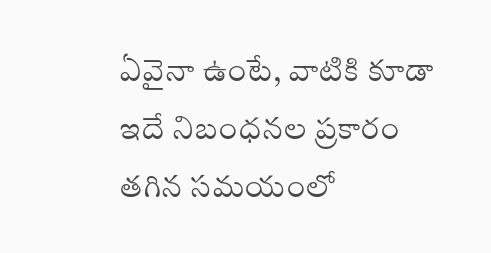ఏవైనా ఉంటే, వాటికి కూడా ఇదే నిబంధనల ప్రకారం తగిన సమయంలో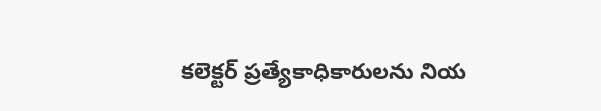కలెక్టర్ ప్రత్యేకాధికారులను నియ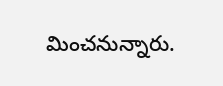మించనున్నారు.